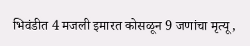भिवंडीत 4 मजली इमारत कोसळून 9 जणांचा मृत्यू,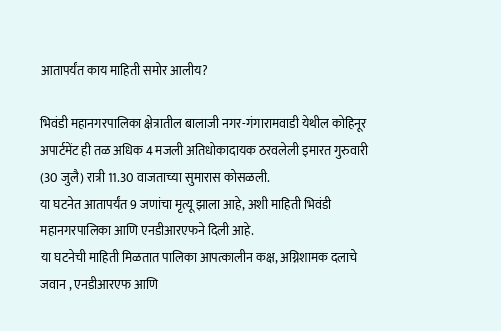आतापर्यंत काय माहिती समोर आलीय?

भिवंडी महानगरपालिका क्षेत्रातील बालाजी नगर-गंगारामवाडी येथील कोहिनूर अपार्टमेंट ही तळ अधिक 4 मजली अतिधोकादायक ठरवलेली इमारत गुरुवारी (30 जुलै) रात्री 11.30 वाजताच्या सुमारास कोसळली.
या घटनेत आतापर्यंत 9 जणांचा मृत्यू झाला आहे, अशी माहिती भिवंडी महानगरपालिका आणि एनडीआरएफने दिली आहे.
या घटनेची माहिती मिळतात पालिका आपत्कालीन कक्ष, अग्निशामक दलाचे जवान , एनडीआरएफ आणि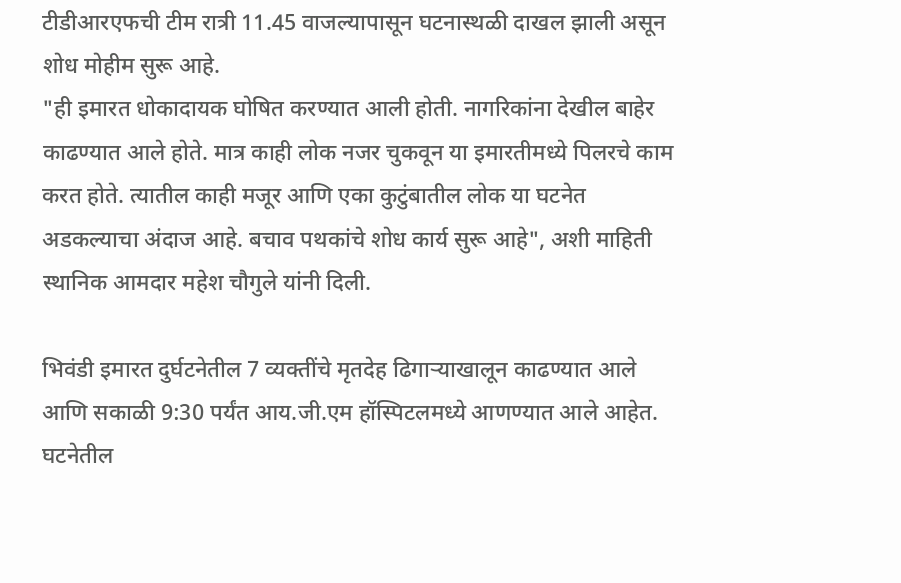टीडीआरएफची टीम रात्री 11.45 वाजल्यापासून घटनास्थळी दाखल झाली असून शोध मोहीम सुरू आहे.
"ही इमारत धोकादायक घोषित करण्यात आली होती. नागरिकांना देखील बाहेर काढण्यात आले होते. मात्र काही लोक नजर चुकवून या इमारतीमध्ये पिलरचे काम करत होते. त्यातील काही मजूर आणि एका कुटुंबातील लोक या घटनेत अडकल्याचा अंदाज आहे. बचाव पथकांचे शोध कार्य सुरू आहे", अशी माहिती स्थानिक आमदार महेश चौगुले यांनी दिली.

भिवंडी इमारत दुर्घटनेतील 7 व्यक्तींचे मृतदेह ढिगाऱ्याखालून काढण्यात आले आणि सकाळी 9:30 पर्यंत आय.जी.एम हॉस्पिटलमध्ये आणण्यात आले आहेत.
घटनेतील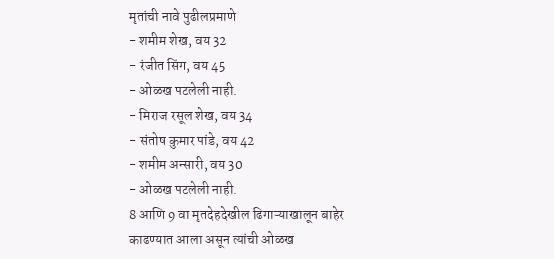मृतांची नावे पुढीलप्रमाणे
- शमीम शेख, वय 32
- रंजीत सिंग, वय 45
- ओळख पटलेली नाही.
- मिराज रसूल शेख, वय 34
- संतोष कुमार पांडे, वय 42
- शमीम अन्सारी, वय 30
- ओळख पटलेली नाही.
8 आणि 9 वा मृतदेहदेखील ढिगाऱ्याखालून बाहेर काढण्यात आला असून त्यांची ओळख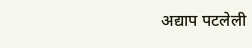अद्याप पटलेली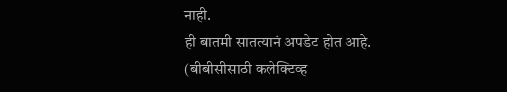नाही.
ही बातमी सातत्यानं अपडेट होत आहे.
(बीबीसीसाठी कलेक्टिव्ह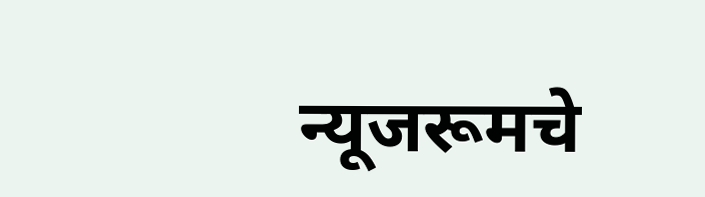न्यूजरूमचे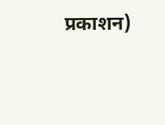प्रकाशन)